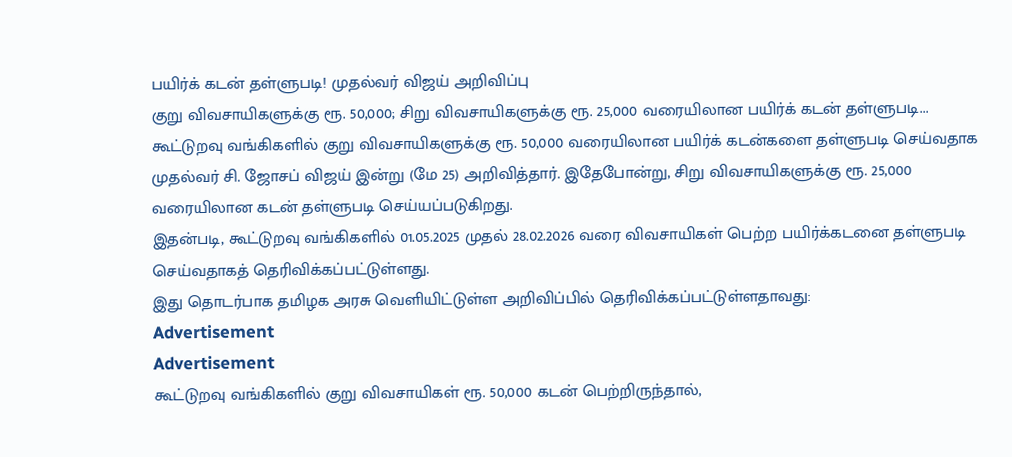பயிர்க் கடன் தள்ளுபடி! முதல்வர் விஜய் அறிவிப்பு
குறு விவசாயிகளுக்கு ரூ. 50,000; சிறு விவசாயிகளுக்கு ரூ. 25,000 வரையிலான பயிர்க் கடன் தள்ளுபடி...
கூட்டுறவு வங்கிகளில் குறு விவசாயிகளுக்கு ரூ. 50,000 வரையிலான பயிர்க் கடன்களை தள்ளுபடி செய்வதாக முதல்வர் சி. ஜோசப் விஜய் இன்று (மே 25) அறிவித்தார். இதேபோன்று, சிறு விவசாயிகளுக்கு ரூ. 25,000 வரையிலான கடன் தள்ளுபடி செய்யப்படுகிறது.
இதன்படி, கூட்டுறவு வங்கிகளில் 01.05.2025 முதல் 28.02.2026 வரை விவசாயிகள் பெற்ற பயிர்க்கடனை தள்ளுபடி செய்வதாகத் தெரிவிக்கப்பட்டுள்ளது.
இது தொடர்பாக தமிழக அரசு வெளியிட்டுள்ள அறிவிப்பில் தெரிவிக்கப்பட்டுள்ளதாவது:
Advertisement
Advertisement
கூட்டுறவு வங்கிகளில் குறு விவசாயிகள் ரூ. 50,000 கடன் பெற்றிருந்தால்,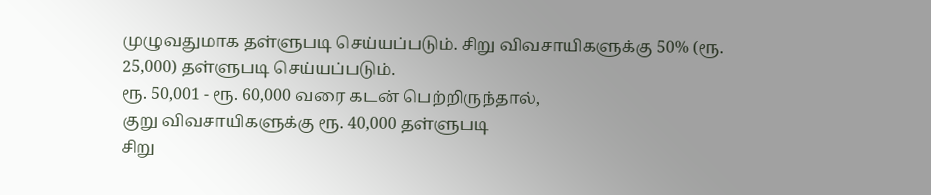முழுவதுமாக தள்ளுபடி செய்யப்படும். சிறு விவசாயிகளுக்கு 50% (ரூ. 25,000) தள்ளுபடி செய்யப்படும்.
ரூ. 50,001 - ரூ. 60,000 வரை கடன் பெற்றிருந்தால்,
குறு விவசாயிகளுக்கு ரூ. 40,000 தள்ளுபடி
சிறு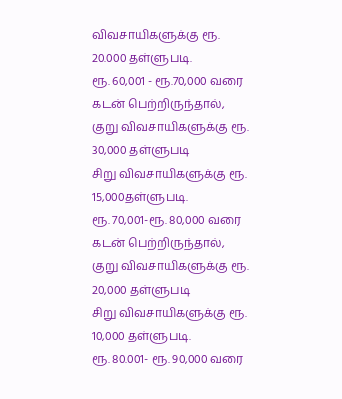விவசாயிகளுக்கு ரூ. 20.000 தள்ளுபடி.
ரூ. 60,001 - ரூ.70,000 வரை கடன் பெற்றிருந்தால்,
குறு விவசாயிகளுக்கு ரூ. 30,000 தள்ளுபடி
சிறு விவசாயிகளுக்கு ரூ. 15,000தள்ளுபடி.
ரூ. 70,001-ரூ. 80,000 வரை கடன் பெற்றிருந்தால்,
குறு விவசாயிகளுக்கு ரூ. 20,000 தள்ளுபடி
சிறு விவசாயிகளுக்கு ரூ. 10,000 தள்ளுபடி.
ரூ. 80.001- ரூ. 90,000 வரை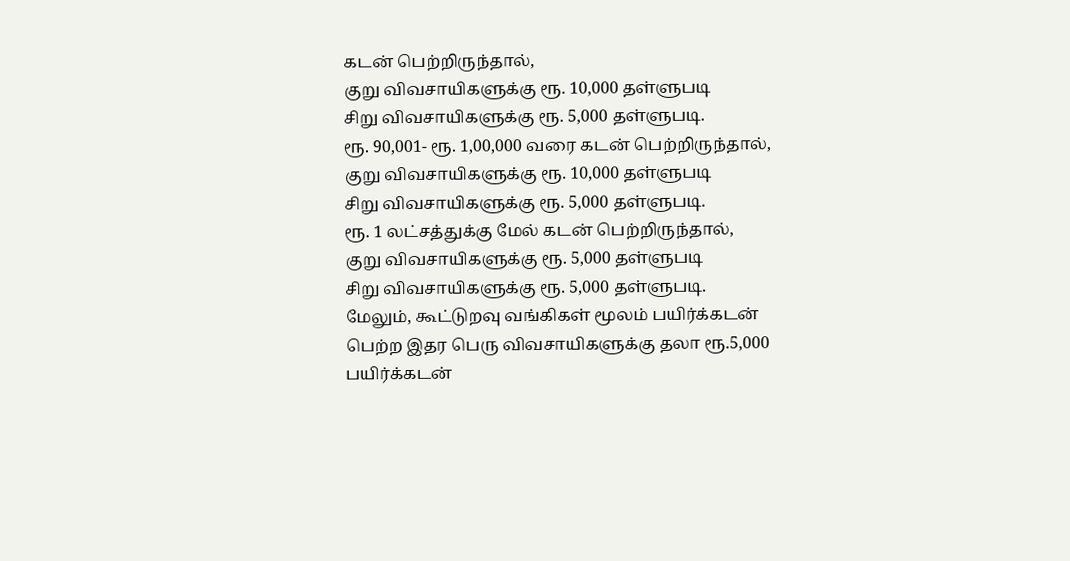கடன் பெற்றிருந்தால்,
குறு விவசாயிகளுக்கு ரூ. 10,000 தள்ளுபடி
சிறு விவசாயிகளுக்கு ரூ. 5,000 தள்ளுபடி.
ரூ. 90,001- ரூ. 1,00,000 வரை கடன் பெற்றிருந்தால்,
குறு விவசாயிகளுக்கு ரூ. 10,000 தள்ளுபடி
சிறு விவசாயிகளுக்கு ரூ. 5,000 தள்ளுபடி.
ரூ. 1 லட்சத்துக்கு மேல் கடன் பெற்றிருந்தால்,
குறு விவசாயிகளுக்கு ரூ. 5,000 தள்ளுபடி
சிறு விவசாயிகளுக்கு ரூ. 5,000 தள்ளுபடி.
மேலும், கூட்டுறவு வங்கிகள் மூலம் பயிர்க்கடன் பெற்ற இதர பெரு விவசாயிகளுக்கு தலா ரூ.5,000 பயிர்க்கடன்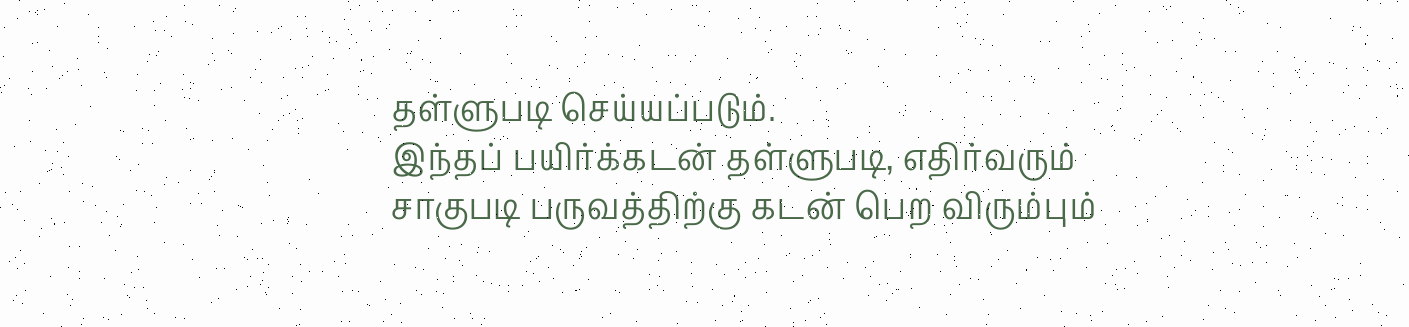தள்ளுபடி செய்யப்படும்.
இந்தப் பயிர்க்கடன் தள்ளுபடி, எதிர்வரும் சாகுபடி பருவத்திற்கு கடன் பெற விரும்பும்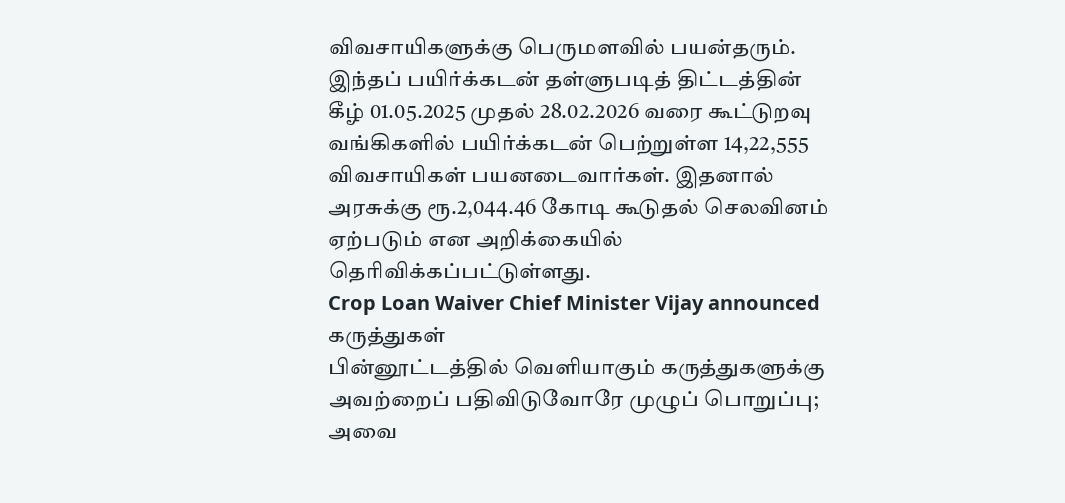விவசாயிகளுக்கு பெருமளவில் பயன்தரும்.
இந்தப் பயிர்க்கடன் தள்ளுபடித் திட்டத்தின் கீழ் 01.05.2025 முதல் 28.02.2026 வரை கூட்டுறவு வங்கிகளில் பயிர்க்கடன் பெற்றுள்ள 14,22,555 விவசாயிகள் பயனடைவார்கள். இதனால் அரசுக்கு ரூ.2,044.46 கோடி கூடுதல் செலவினம் ஏற்படும் என அறிக்கையில் தெரிவிக்கப்பட்டுள்ளது.
Crop Loan Waiver Chief Minister Vijay announced
கருத்துகள்
பின்னூட்டத்தில் வெளியாகும் கருத்துகளுக்கு அவற்றைப் பதிவிடுவோரே முழுப் பொறுப்பு; அவை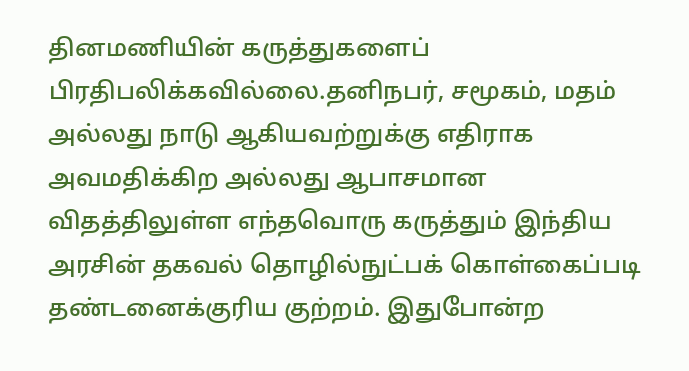தினமணியின் கருத்துகளைப் பிரதிபலிக்கவில்லை.தனிநபர், சமூகம், மதம் அல்லது நாடு ஆகியவற்றுக்கு எதிராக அவமதிக்கிற அல்லது ஆபாசமான விதத்திலுள்ள எந்தவொரு கருத்தும் இந்திய அரசின் தகவல் தொழில்நுட்பக் கொள்கைப்படி தண்டனைக்குரிய குற்றம். இதுபோன்ற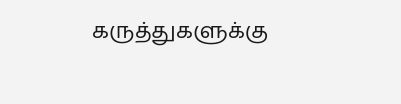கருத்துகளுக்கு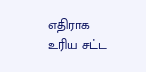எதிராக உரிய சட்ட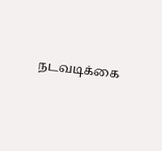நடவடிக்கை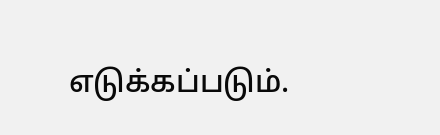எடுக்கப்படும்.